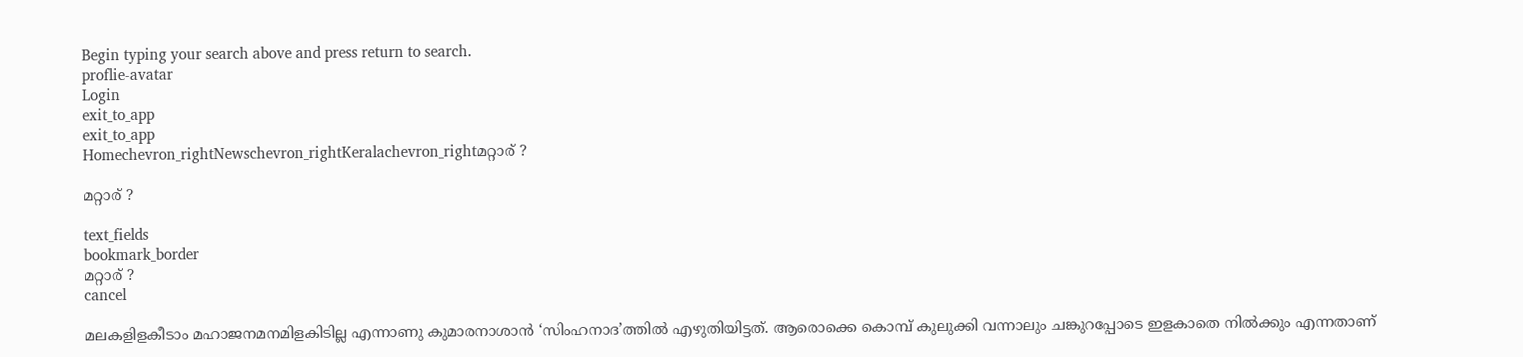Begin typing your search above and press return to search.
proflie-avatar
Login
exit_to_app
exit_to_app
Homechevron_rightNewschevron_rightKeralachevron_rightമറ്റാര് ?

മറ്റാര് ?

text_fields
bookmark_border
മറ്റാര് ?
cancel

മലകളിളകീടാം മഹാജനമനമിളകിടില്ല എന്നാണു കുമാരനാശാൻ ‘സിംഹനാദ’ത്തിൽ എഴുതിയിട്ടത്. ആരൊക്കെ കൊമ്പ് കുലുക്കി വന്നാലും ചങ്കുറപ്പോടെ ഇളകാതെ നിൽക്കും എന്നതാണ്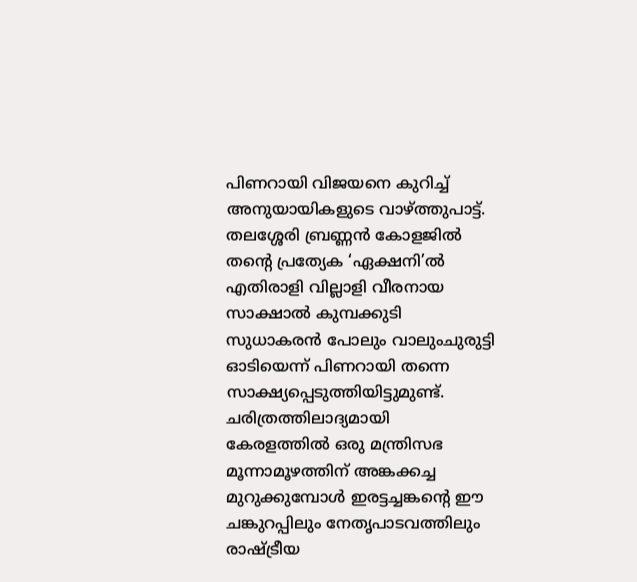പിണറായി വിജയനെ കുറിച്ച് അനുയായികളുടെ വാഴ്ത്തുപാട്ട്. തലശ്ശേരി ബ്രണ്ണൻ കോളജിൽ തന്‍റെ പ്രത്യേക ‘ഏക്ഷനി’ൽ എതിരാളി വില്ലാളി വീരനായ സാക്ഷാൽ കുമ്പക്കുടി സുധാകരൻ പോലും വാലുംചുരുട്ടി ഓടിയെന്ന് പിണറായി തന്നെ സാക്ഷ്യപ്പെടുത്തിയിട്ടുമുണ്ട്. ചരിത്രത്തിലാദ്യമായി കേരളത്തിൽ ഒരു മന്ത്രിസഭ മൂന്നാമൂഴത്തിന് അങ്കക്കച്ച മുറുക്കുമ്പോൾ ഇരട്ടച്ചങ്കന്‍റെ ഈ ചങ്കുറപ്പിലും നേതൃപാടവത്തിലും രാഷ്ട്രീയ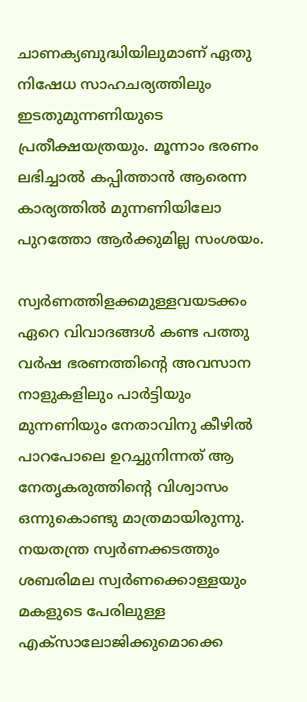ചാണക്യബുദ്ധിയിലുമാണ് ഏതു നിഷേധ സാഹചര്യത്തിലും ഇടതുമുന്നണിയുടെ പ്രതീക്ഷയത്രയും. മൂന്നാം ഭരണം ലഭിച്ചാൽ കപ്പിത്താൻ ആരെന്ന കാര്യത്തിൽ മുന്നണിയിലോ പുറത്തോ ആർക്കുമില്ല സംശയം.

സ്വർണത്തിളക്കമുള്ളവയടക്കം ഏറെ വിവാദങ്ങൾ കണ്ട പത്തു വർഷ ഭരണത്തിന്‍റെ അവസാന നാളുകളിലും പാർട്ടിയും മുന്നണിയും നേതാവിനു കീഴിൽ പാറപോലെ ഉറച്ചുനിന്നത് ആ നേതൃകരുത്തിന്‍റെ വിശ്വാസം ഒന്നുകൊണ്ടു മാത്രമായിരുന്നു. നയതന്ത്ര സ്വർണക്കടത്തും ശബരിമല സ്വർണക്കൊള്ളയും മകളുടെ പേരിലുള്ള എക്സാലോജിക്കുമൊക്കെ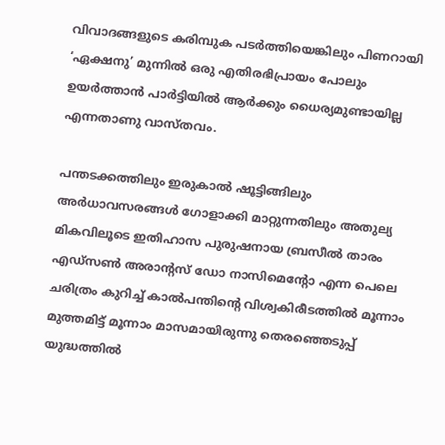വിവാദങ്ങളുടെ കരിമ്പുക പടർത്തിയെങ്കിലും പിണറായി ‘ഏക്ഷനു’ മുന്നിൽ ഒരു എതിരഭിപ്രായം പോലും ഉയർത്താൻ പാർട്ടിയിൽ ആർക്കും ധൈര്യമുണ്ടായില്ല എന്നതാണു വാസ്തവം.

പന്തടക്കത്തിലും ഇരുകാൽ ഷൂട്ടിങ്ങിലും അർധാവസരങ്ങൾ ഗോളാക്കി മാറ്റുന്നതിലും അതുല്യ മികവിലൂടെ ഇതിഹാസ പുരുഷനായ ബ്രസീൽ താരം എഡ്‌സൺ അരാന്റസ് ഡോ നാസിമെന്റോ എന്ന പെലെ ചരിത്രം കുറിച്ച് കാൽപന്തിന്‍റെ വിശ്വകിരീടത്തിൽ മൂന്നാം മുത്തമിട്ട് മൂന്നാം മാസമായിരുന്നു തെരഞ്ഞെടുപ്പ് യുദ്ധത്തിൽ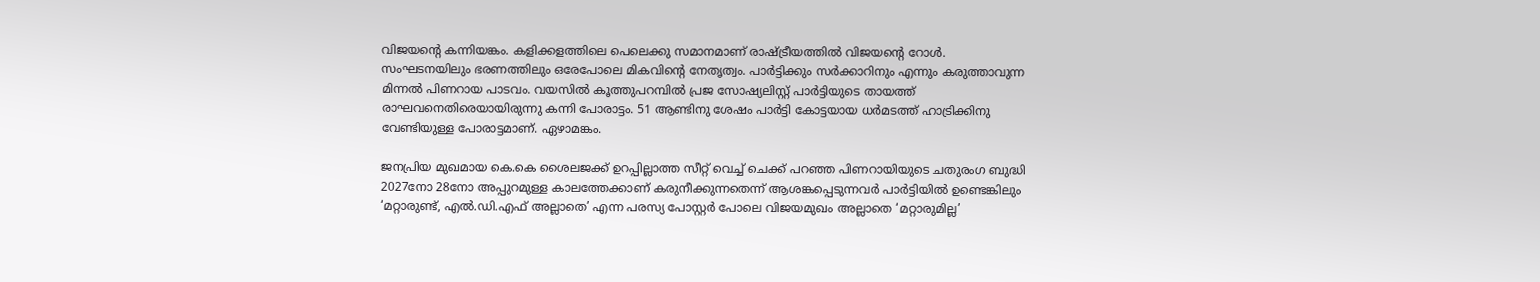വിജയന്‍റെ കന്നിയങ്കം. കളിക്കളത്തിലെ പെലെക്കു സമാനമാണ് രാഷ്ട്രീയത്തിൽ വിജയന്‍റെ റോൾ. സംഘടനയിലും ഭരണത്തിലും ഒരേപോലെ മികവിന്‍റെ നേതൃത്വം. പാർട്ടിക്കും സർക്കാറിനും എന്നും കരുത്താവുന്ന മിന്നൽ പിണറായ പാടവം. വയസിൽ കൂത്തുപറമ്പിൽ പ്രജ സോഷ്യലിസ്റ്റ് പാർട്ടിയുടെ തായത്ത് രാഘവനെതിരെയായിരുന്നു കന്നി പോരാട്ടം. 51 ആണ്ടിനു ശേഷം പാർട്ടി കോട്ടയായ ധർമടത്ത് ഹാട്രിക്കിനു വേണ്ടിയുള്ള പോരാട്ടമാണ്. ഏഴാമങ്കം.

ജനപ്രിയ മുഖമായ കെ.കെ ശൈലജക്ക് ഉറപ്പില്ലാത്ത സീറ്റ് വെച്ച് ചെക്ക് പറഞ്ഞ പിണറായിയുടെ ചതുരംഗ ബുദ്ധി 2027നോ 28നോ അപ്പുറമുള്ള കാലത്തേക്കാണ് കരുനീക്കുന്നതെന്ന് ആശങ്കപ്പെടുന്നവർ പാർട്ടിയിൽ ഉണ്ടെങ്കിലും ‘മറ്റാരുണ്ട്, എൽ.ഡി.എഫ് അല്ലാതെ’ എന്ന പരസ്യ പോസ്റ്റർ പോലെ വിജയമുഖം അല്ലാതെ ‘മറ്റാരുമില്ല’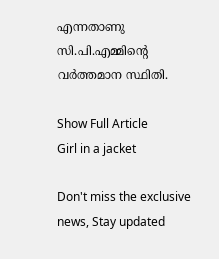എന്നതാണു സി.പി.എമ്മിന്‍റെ വർത്തമാന സ്ഥിതി.

Show Full Article
Girl in a jacket

Don't miss the exclusive news, Stay updated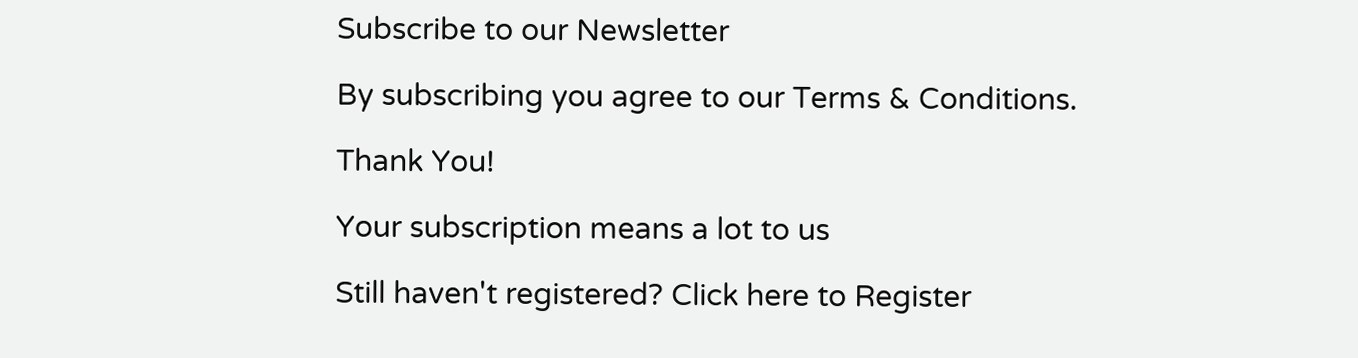Subscribe to our Newsletter

By subscribing you agree to our Terms & Conditions.

Thank You!

Your subscription means a lot to us

Still haven't registered? Click here to Register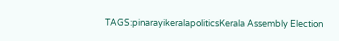TAGS:pinarayikeralapoliticsKerala Assembly Election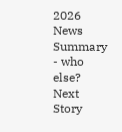2026
News Summary - who else?
Next Story